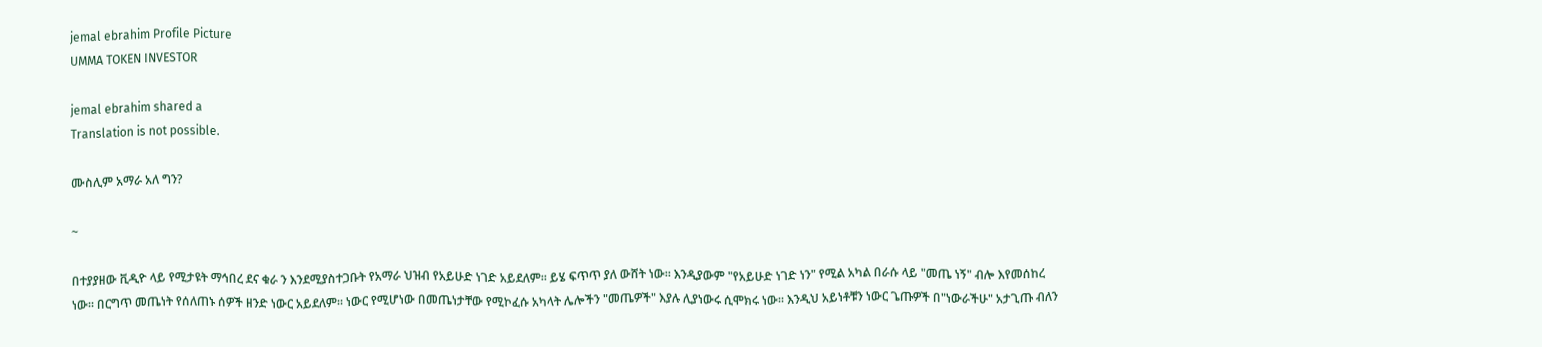jemal ebrahim Profile Picture
UMMA TOKEN INVESTOR

jemal ebrahim shared a
Translation is not possible.

ሙስሊም አማራ አለ ግን?

~

በተያያዘው ቪዲዮ ላይ የሚታዩት ማኅበረ ደና ቁራ ን እንደሚያስተጋቡት የአማራ ህዝብ የአይሁድ ነገድ አይደለም። ይሄ ፍጥጥ ያለ ውሸት ነው። እንዲያውም "የአይሁድ ነገድ ነን" የሚል አካል በራሱ ላይ "መጤ ነኝ" ብሎ እየመሰከረ ነው። በርግጥ መጤነት የሰለጠኑ ሰዎች ዘንድ ነውር አይደለም። ነውር የሚሆነው በመጤነታቸው የሚኮፈሱ አካላት ሌሎችን "መጤዎች" እያሉ ሊያነውሩ ሲሞክሩ ነው። እንዲህ አይነቶቹን ነውር ጌጡዎች በ"ነውራችሁ" አታጊጡ ብለን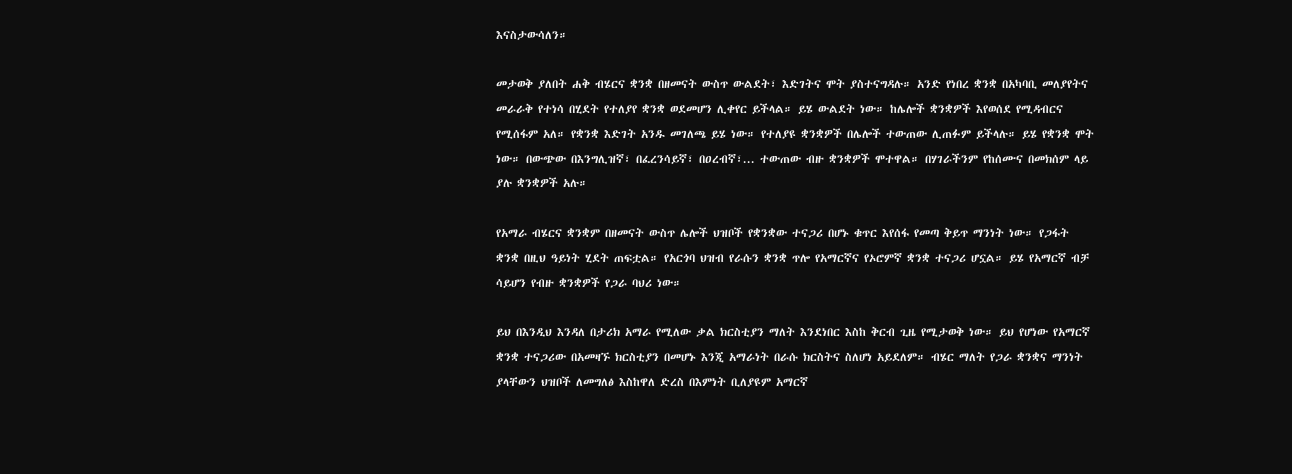እናስታውሳለን።

መታወቅ ያለበት ሐቅ ብሄርና ቋንቋ በዘመናት ውስጥ ውልደት፣ እድገትና ሞት ያስተናግዳሉ። አንድ የነበረ ቋንቋ በአካባቢ መለያየትና መራራቅ የተነሳ በሂደት የተለያየ ቋንቋ ወደመሆን ሊቀየር ይችላል። ይሄ ውልደት ነው። ከሌሎች ቋንቋዎች እየወሰደ የሚዳብርና የሚሰፋም አለ። የቋንቋ እድገት አንዱ መገለጫ ይሄ ነው። የተለያዩ ቋንቋዎች በሌሎች ተውጠው ሊጠፉም ይችላሉ። ይሄ የቋንቋ ሞት ነው። በውጭው በእንግሊዝኛ፣ በፈረንሳይኛ፣ በዐረብኛ፣... ተውጠው ብዙ ቋንቋዎች ሞተዋል። በሃገራችንም የከሰሙና በመክሰም ላይ ያሉ ቋንቋዎች አሉ።

የአማራ ብሄርና ቋንቋም በዘመናት ውስጥ ሌሎች ህዝቦች የቋንቋው ተናጋሪ በሆኑ ቁጥር እየሰፋ የመጣ ቅይጥ ማንነት ነው። የጋፋት ቋንቋ በዚህ ዓይነት ሂደት ጠፍቷል። የአርጎባ ህዝብ የራሱን ቋንቋ ጥሎ የአማርኛና የኦሮምኛ ቋንቋ ተናጋሪ ሆኗል። ይሄ የአማርኛ ብቻ ሳይሆን የብዙ ቋንቋዎች የጋራ ባህሪ ነው።

ይህ በእንዲህ እንዳለ በታሪክ አማራ የሚለው ቃል ክርስቲያን ማለት እንደነበር እስከ ቅርብ ጊዜ የሚታወቅ ነው። ይህ የሆነው የአማርኛ ቋንቋ ተናጋሪው በአመዛኙ ክርስቲያን በመሆኑ እንጂ አማራነት በራሱ ክርስትና ስለሆነ አይደለም። ብሄር ማለት የጋራ ቋንቋና ማንነት ያላቸውን ህዝቦች ለመግለፅ እስከዋለ ድረስ በእምነት ቢለያዩም አማርኛ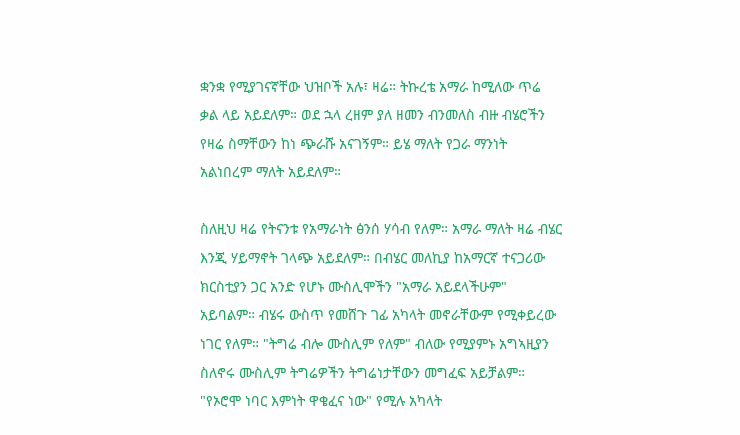ቋንቋ የሚያገናኛቸው ህዝቦች አሉ፣ ዛሬ። ትኩረቴ አማራ ከሚለው ጥሬ ቃል ላይ አይደለም። ወደ ኋላ ረዘም ያለ ዘመን ብንመለስ ብዙ ብሄሮችን የዛሬ ስማቸውን ከነ ጭራሹ አናገኝም። ይሄ ማለት የጋራ ማንነት አልነበረም ማለት አይደለም።

ስለዚህ ዛሬ የትናንቱ የአማራነት ፅንሰ ሃሳብ የለም። አማራ ማለት ዛሬ ብሄር እንጂ ሃይማኖት ገላጭ አይደለም። በብሄር መለኪያ ከአማርኛ ተናጋሪው ክርስቲያን ጋር አንድ የሆኑ ሙስሊሞችን "አማራ አይደላችሁም" አይባልም። ብሄሩ ውስጥ የመሸጉ ገፊ አካላት መኖራቸውም የሚቀይረው ነገር የለም። "ትግሬ ብሎ ሙስሊም የለም" ብለው የሚያምኑ አግኣዚያን ስለኖሩ ሙስሊም ትግሬዎችን ትግሬነታቸውን መግፈፍ አይቻልም። "የኦሮሞ ነባር እምነት ዋቄፈና ነው" የሚሉ አካላት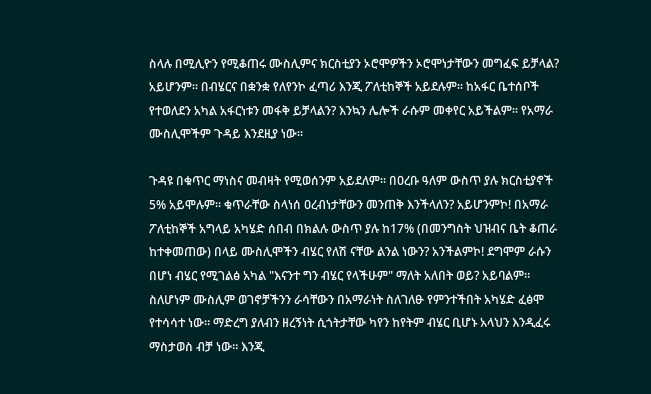ስላሉ በሚሊዮን የሚቆጠሩ ሙስሊምና ክርስቲያን ኦሮሞዎችን ኦሮሞነታቸውን መግፈፍ ይቻላል? አይሆንም። በብሄርና በቋንቋ የለየንኮ ፈጣሪ እንጂ ፖለቲከኞች አይደሉም። ከአፋር ቤተሰቦች የተወለደን አካል አፋርነቱን መፋቅ ይቻላልን? እንኳን ሌሎች ራሱም መቀየር አይችልም። የአማራ ሙስሊሞችም ጉዳይ እንደዚያ ነው።

ጉዳዩ በቁጥር ማነስና መብዛት የሚወሰንም አይደለም። በዐረቡ ዓለም ውስጥ ያሉ ክርስቲያኖች 5% አይሞሉም። ቁጥራቸው ስላነሰ ዐረብነታቸውን መንጠቅ እንችላለን? አይሆንምኮ! በአማራ ፖለቲከኞች አግላይ አካሄድ ሰበብ በክልሉ ውስጥ ያሉ ከ17% (በመንግስት ህዝብና ቤት ቆጠራ ከተቀመጠው) በላይ ሙስሊሞችን ብሄር የለሽ ናቸው ልንል ነውን? አንችልምኮ! ደግሞም ራሱን በሆነ ብሄር የሚገልፅ አካል "እናንተ ግን ብሄር የላችሁም" ማለት አለበት ወይ? አይባልም። ስለሆነም ሙስሊም ወገኖቻችንን ራሳቸውን በአማራነት ስለገለፁ የምንተችበት አካሄድ ፈፅሞ የተሳሳተ ነው። ማድረግ ያለብን ዘረኝነት ሲጎትታቸው ካየን ከየትም ብሄር ቢሆኑ አላህን እንዲፈሩ ማስታወስ ብቻ ነው። እንጂ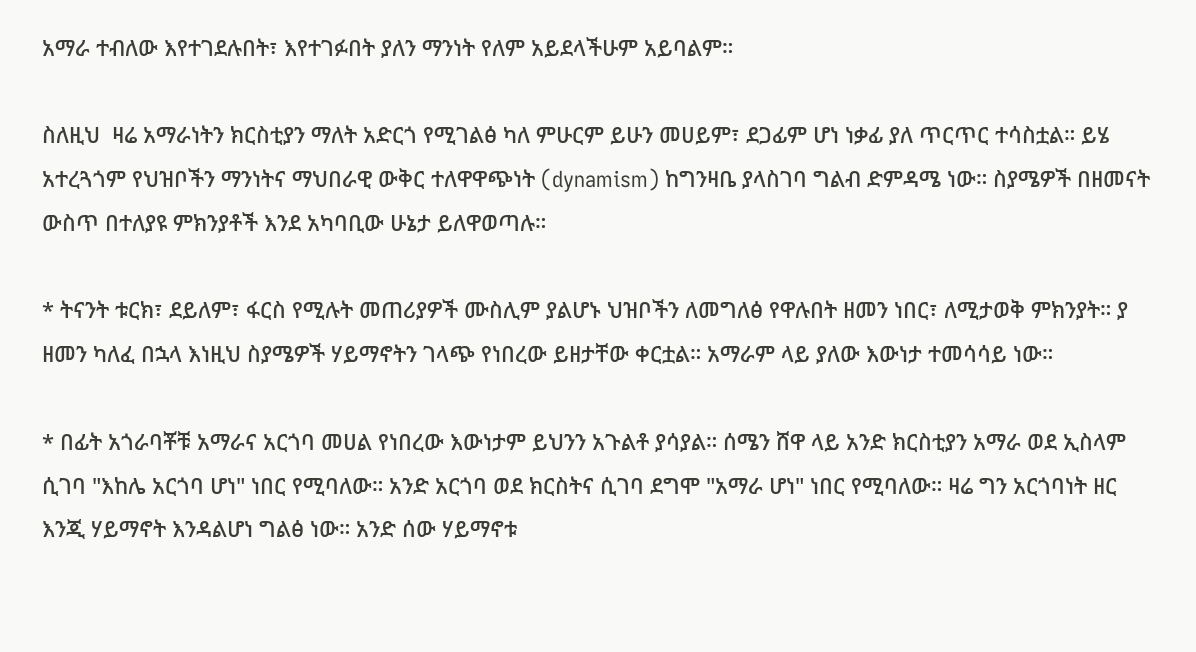አማራ ተብለው እየተገደሉበት፣ እየተገፉበት ያለን ማንነት የለም አይደላችሁም አይባልም።

ስለዚህ  ዛሬ አማራነትን ክርስቲያን ማለት አድርጎ የሚገልፅ ካለ ምሁርም ይሁን መሀይም፣ ደጋፊም ሆነ ነቃፊ ያለ ጥርጥር ተሳስቷል። ይሄ አተረጓጎም የህዝቦችን ማንነትና ማህበራዊ ውቅር ተለዋዋጭነት (dynamism) ከግንዛቤ ያላስገባ ግልብ ድምዳሜ ነው። ስያሜዎች በዘመናት ውስጥ በተለያዩ ምክንያቶች እንደ አካባቢው ሁኔታ ይለዋወጣሉ።

* ትናንት ቱርክ፣ ደይለም፣ ፋርስ የሚሉት መጠሪያዎች ሙስሊም ያልሆኑ ህዝቦችን ለመግለፅ የዋሉበት ዘመን ነበር፣ ለሚታወቅ ምክንያት። ያ ዘመን ካለፈ በኋላ እነዚህ ስያሜዎች ሃይማኖትን ገላጭ የነበረው ይዘታቸው ቀርቷል። አማራም ላይ ያለው እውነታ ተመሳሳይ ነው።

* በፊት አጎራባቾቹ አማራና አርጎባ መሀል የነበረው እውነታም ይህንን አጉልቶ ያሳያል። ሰሜን ሸዋ ላይ አንድ ክርስቲያን አማራ ወደ ኢስላም ሲገባ "እከሌ አርጎባ ሆነ" ነበር የሚባለው። አንድ አርጎባ ወደ ክርስትና ሲገባ ደግሞ "አማራ ሆነ" ነበር የሚባለው። ዛሬ ግን አርጎባነት ዘር እንጂ ሃይማኖት እንዳልሆነ ግልፅ ነው። አንድ ሰው ሃይማኖቱ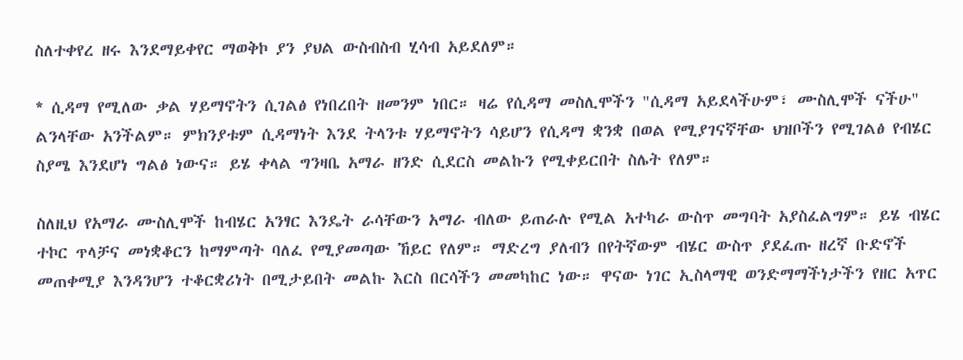ስለተቀየረ ዘሩ እንደማይቀየር ማወቅኮ ያን ያህል ውስብስብ ሂሳብ አይደለም።

* ሲዳማ የሚለው ቃል ሃይማኖትን ሲገልፅ የነበረበት ዘመንም ነበር። ዛሬ የሲዳማ መስሊሞችን "ሲዳማ አይደላችሁም፣ ሙስሊሞች ናችሁ" ልንላቸው አንችልም። ምክንያቱም ሲዳማነት እንደ ትላንቱ ሃይማኖትን ሳይሆን የሲዳማ ቋንቋ በወል የሚያገናኛቸው ህዝቦችን የሚገልፅ የብሄር ስያሜ እንደሆነ ግልፅ ነውና። ይሄ ቀላል ግንዛቤ አማራ ዘንድ ሲደርስ መልኩን የሚቀይርበት ስሌት የለም።

ስለዚህ የአማራ ሙስሊሞች ከብሄር አንፃር እንዴት ራሳቸውን አማራ ብለው ይጠራሉ የሚል አተካራ ውስጥ መግባት አያስፈልግም። ይሄ ብሄር ተኮር ጥላቻና መነቋቆርን ከማምጣት ባለፈ የሚያመጣው ኸይር የለም። ማድረግ ያለብን በየትኛውም ብሄር ውስጥ ያደፈጡ ዘረኛ ቡድኖች መጠቀሚያ እንዳንሆን ተቆርቋሪነት በሚታይበት መልኩ እርስ በርሳችን መመካከር ነው። ዋናው ነገር ኢስላማዊ ወንድማማችነታችን የዘር አጥር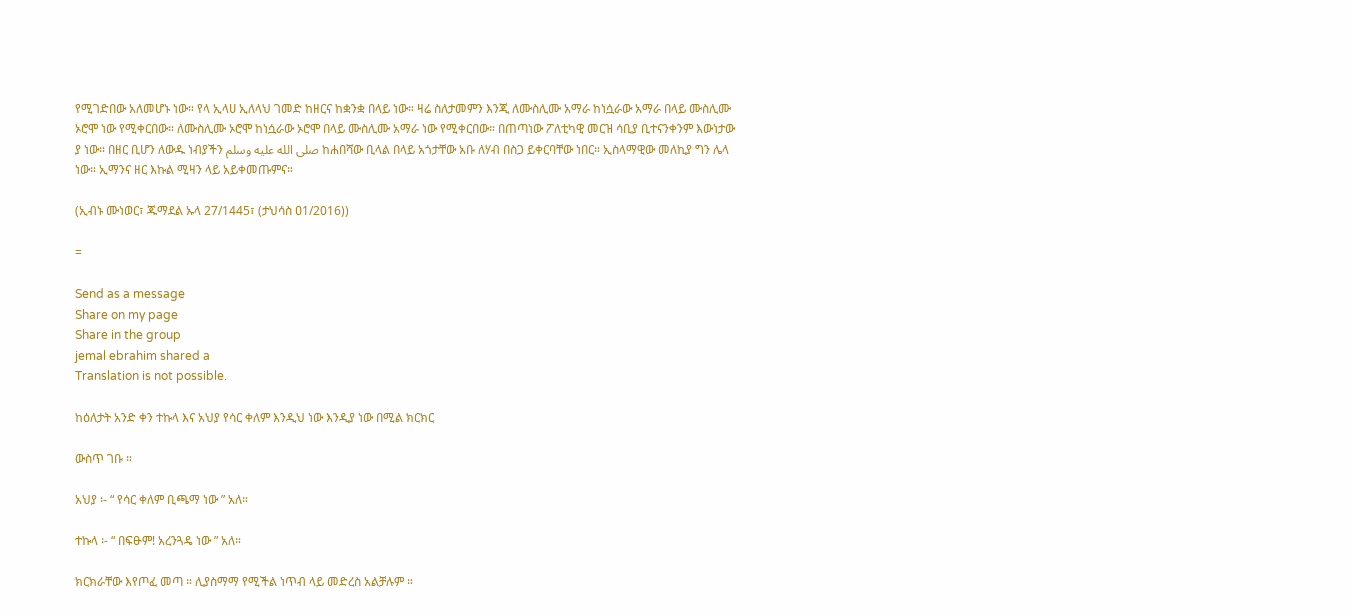የሚገድበው አለመሆኑ ነው። የላ ኢላሀ ኢለላህ ገመድ ከዘርና ከቋንቋ በላይ ነው። ዛሬ ስለታመምን እንጂ ለሙስሊሙ አማራ ከነሷራው አማራ በላይ ሙስሊሙ ኦሮሞ ነው የሚቀርበው። ለሙስሊሙ ኦሮሞ ከነሷራው ኦሮሞ በላይ ሙስሊሙ አማራ ነው የሚቀርበው። በጠጣነው ፖለቲካዊ መርዝ ሳቢያ ቢተናንቀንም እውነታው ያ ነው። በዘር ቢሆን ለውዱ ነብያችን صلى الله عليه وسلم ከሐበሻው ቢላል በላይ አጎታቸው አቡ ለሃብ በስጋ ይቀርባቸው ነበር። ኢስላማዊው መለኪያ ግን ሌላ ነው። ኢማንና ዘር እኩል ሚዛን ላይ አይቀመጡምና።

(ኢብኑ ሙነወር፣ ጁማደል ኡላ 27/1445፣ (ታህሳስ ዐ1/2016))

=

Send as a message
Share on my page
Share in the group
jemal ebrahim shared a
Translation is not possible.

ከዕለታት አንድ ቀን ተኩላ እና አህያ የሳር ቀለም እንዲህ ነው እንዲያ ነው በሚል ክርክር

ውስጥ ገቡ ።

አህያ ፡- “ የሳር ቀለም ቢጫማ ነው ” አለ።

ተኩላ ፡- “ በፍፁም! አረንጓዴ ነው ” አለ።

ክርክራቸው እየጦፈ መጣ ። ሊያስማማ የሚችል ነጥብ ላይ መድረስ አልቻሉም ።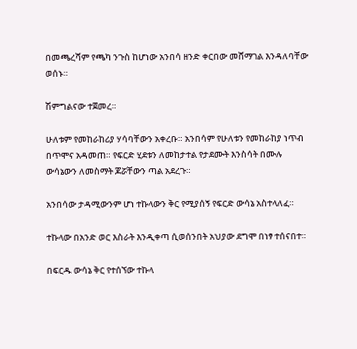በመጫረሻም የጫካ ንጉስ ከሆነው አንበሳ ዘንድ ቀርበው መሸማገል እንዳለባቸው ወሰኑ።

ሽምግልናው ተጀመረ።

ሁለቱም የመከራከሪያ ሃሳባቸውን አቀረቡ። አንበሳም የሁለቱን የመከራከያ ነጥብ በጥሞና አዳመጠ። የፍርድ ሂደቱን ለመከታተል የታደሙት እንስሳት በሙሉ ውሳኔውን ለመስማት ጆሯቸውን ጣል አደረጉ።

አንበሳው ታዳሚውንም ሆነ ተኩላውን ቅር የሚያሰኝ የፍርድ ውሳኔ አስተላለፈ።

ተኩላው በአንድ ወር እስራት እንዲቀጣ ሲወሰንበት አህያው ደግሞ በነፃ ተሰናበተ።

በፍርዱ ውሳኔ ቅር የተሰኘው ተኩላ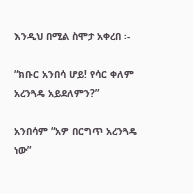እንዲህ በሚል ስሞታ አቀረበ ፡-

“ክቡር አንበሳ ሆይ! የሳር ቀለም አረንጓዴ አይደለምን?”

አንበሳም “አዎ በርግጥ አረንጓዴ ነው”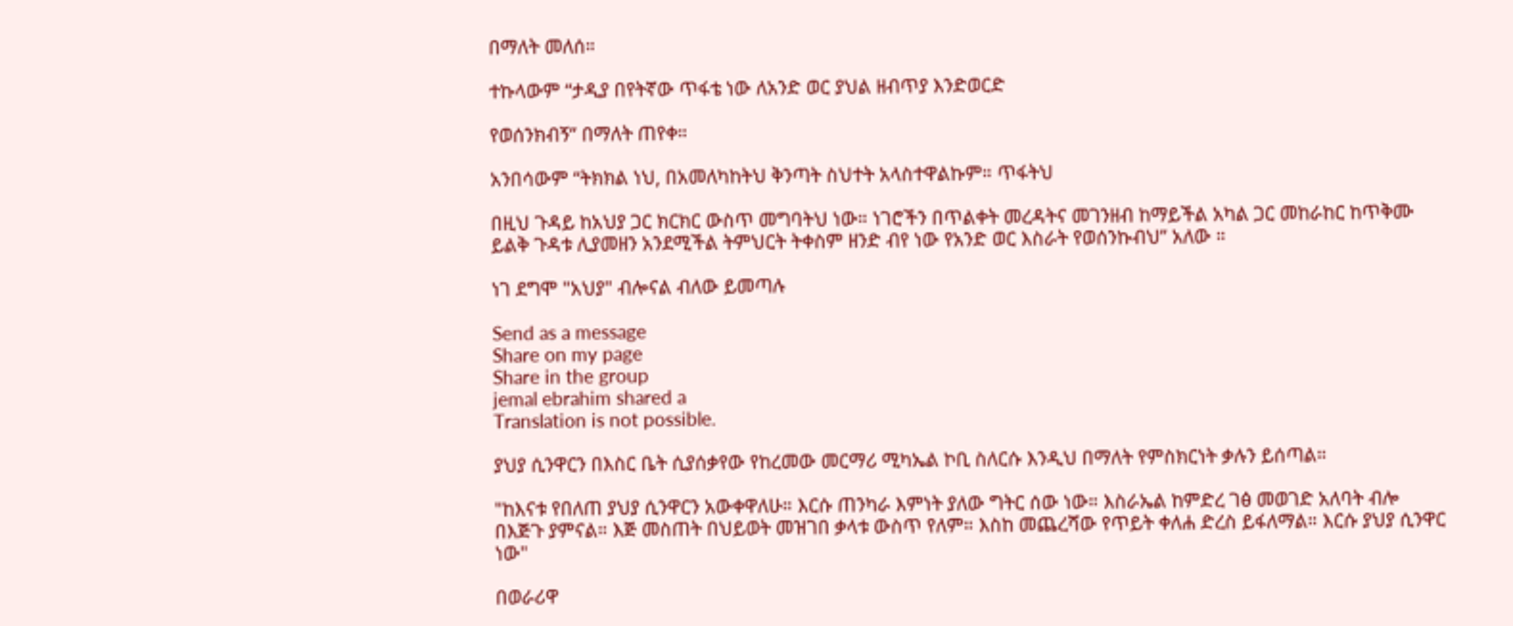በማለት መለሰ።

ተኩላውም “ታዲያ በየትኛው ጥፋቴ ነው ለአንድ ወር ያህል ዘብጥያ እንድወርድ

የወሰንክብኝ” በማለት ጠየቀ።

አንበሳውም “ትክክል ነህ, በአመለካከትህ ቅንጣት ስህተት አላስተዋልኩም። ጥፋትህ

በዚህ ጉዳይ ከአህያ ጋር ክርክር ውስጥ መግባትህ ነው። ነገሮችን በጥልቀት መረዳትና መገንዘብ ከማይችል አካል ጋር መከራከር ከጥቅሙ ይልቅ ጉዳቱ ሊያመዘን አንደሚችል ትምህርት ትቀስም ዘንድ ብየ ነው የአንድ ወር እስራት የወሰንኩብህ” አለው ።

ነገ ደግሞ "አህያ" ብሎናል ብለው ይመጣሉ

Send as a message
Share on my page
Share in the group
jemal ebrahim shared a
Translation is not possible.

ያህያ ሲንዋርን በእስር ቤት ሲያሰቃየው የከረመው መርማሪ ሚካኤል ኮቢ ስለርሱ እንዲህ በማለት የምስክርነት ቃሉን ይሰጣል።

"ከእናቱ የበለጠ ያህያ ሲንዋርን አውቀዋለሁ። እርሱ ጠንካራ እምነት ያለው ግትር ሰው ነው። እስራኤል ከምድረ ገፅ መወገድ አለባት ብሎ በእጅጉ ያምናል። እጅ መስጠት በህይወት መዝገበ ቃላቱ ውስጥ የለም። እስከ መጨረሻው የጥይት ቀለሐ ድረስ ይፋለማል። እርሱ ያህያ ሲንዋር ነው"

በወራሪዋ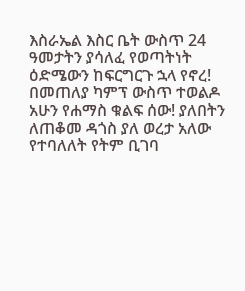እስራኤል እስር ቤት ውስጥ 24 ዓመታትን ያሳለፈ የወጣትነት ዕድሜውን ከፍርግርጉ ኋላ የኖረ! በመጠለያ ካምፕ ውስጥ ተወልዶ አሁን የሐማስ ቁልፍ ሰው! ያለበትን ለጠቆመ ዳጎስ ያለ ወረታ አለው የተባለለት የትም ቢገባ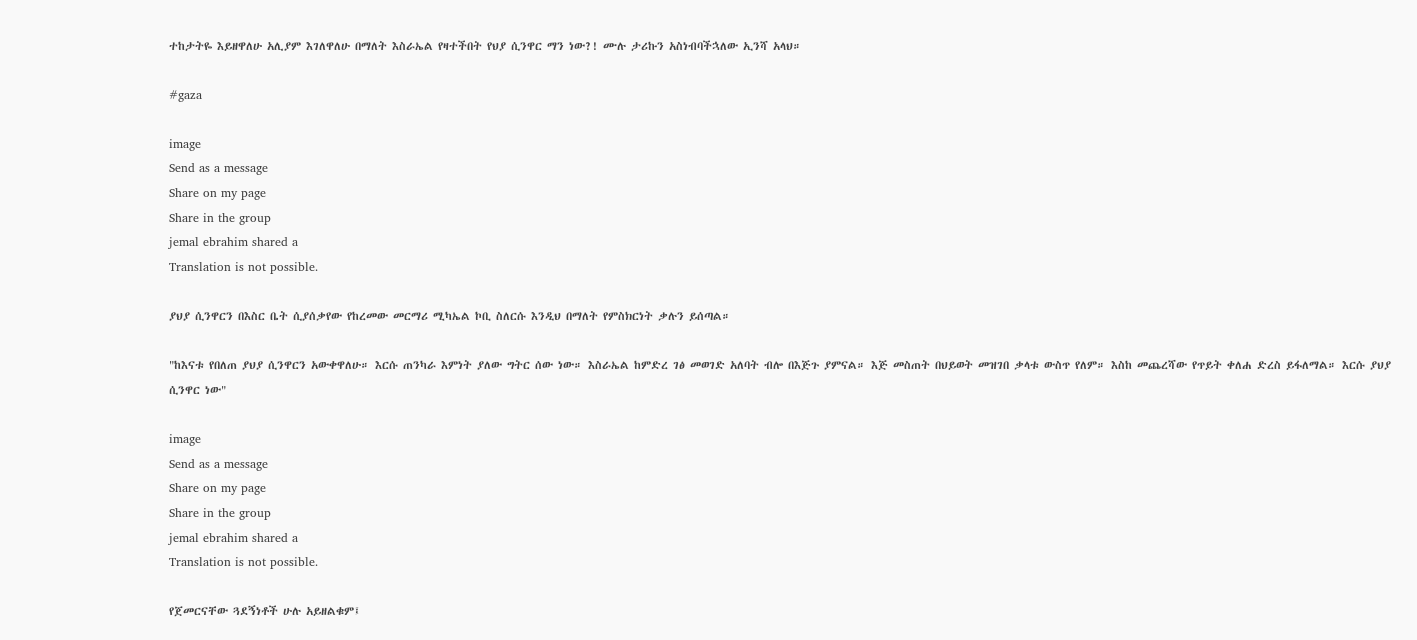ተከታትዬ እይዘዋለሁ አሊያም እገለዋለሁ በማለት እስራኤል የዛተችበት የህያ ሲንዋር ማን ነው?! ሙሉ ታሪኩን አስነብባችኋለው ኢንሻ አላህ።

#gaza

image
Send as a message
Share on my page
Share in the group
jemal ebrahim shared a
Translation is not possible.

ያህያ ሲንዋርን በእስር ቤት ሲያሰቃየው የከረመው መርማሪ ሚካኤል ኮቢ ስለርሱ እንዲህ በማለት የምስክርነት ቃሉን ይሰጣል።

"ከእናቱ የበለጠ ያህያ ሲንዋርን አውቀዋለሁ። እርሱ ጠንካራ እምነት ያለው ግትር ሰው ነው። እስራኤል ከምድረ ገፅ መወገድ አለባት ብሎ በእጅጉ ያምናል። እጅ መስጠት በህይወት መዝገበ ቃላቱ ውስጥ የለም። እስከ መጨረሻው የጥይት ቀለሐ ድረስ ይፋለማል። እርሱ ያህያ ሲንዋር ነው"

image
Send as a message
Share on my page
Share in the group
jemal ebrahim shared a
Translation is not possible.

የጀመርናቸው ጓደኝነቶች ሁሉ አይዘልቁም፤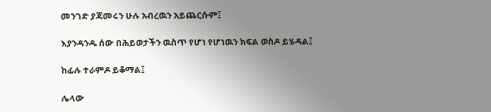መንገድ ያጃመሩን ሁሉ አብረዉን አይጨርሱም፤

እያንዳንዱ ሰው በሕይወታችን ዉስጥ የሆነ የሆነዉን ክፍል ወስዶ ይሄዳል፤

ከፊሉ ተራምዶ ይቆማል፤

ሌላው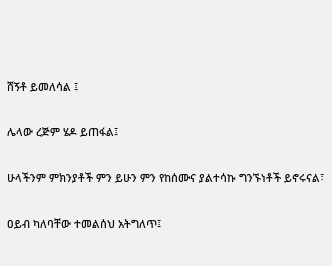ሸኝቶ ይመለሳል ፤

ሌላው ረጅም ሄዶ ይጠፋል፤

ሁላችንም ምክንያቶች ምን ይሁን ምን የከሰሙና ያልተሳኩ ግንኙነቶች ይኖሩናል፣

ዐይብ ካለባቸው ተመልሰህ አትግለጥ፤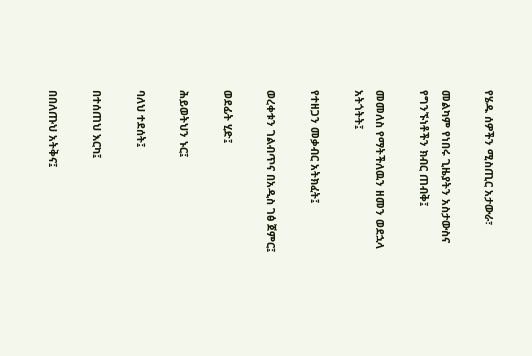የሄዱ ሰዎችን ሚስጢር አታውራ፣

መልካም የነበሩ ጊዜያትን አስታውስና የግንኙነቶችን ክብር ጠብቅ፤

መመለስ የማትችለዉን ዘመን ወደኋላ አትጎትት፤

የተዘጋን መቃብር አትክፈት፤

ወረቀቱን ገልብጥና በአዲስ ገፅ ጀምር፤

ወደፊት ሂድ፤

ሕይወትህን ኑር፤

ባለህ ተደሰት፤

በተሰጠህ እርካ፤

በበለጡህ አትቅና፤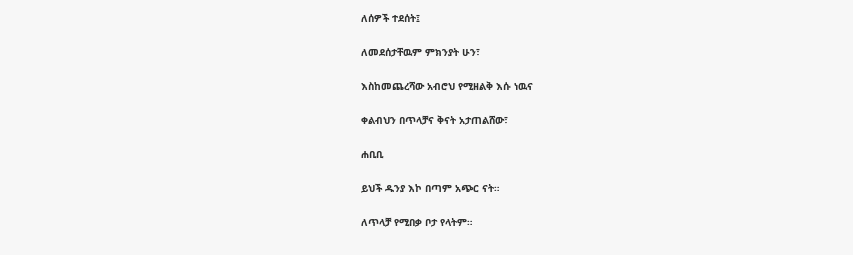ለሰዎች ተደሰት፤

ለመደሰታቸዉም ምክንያት ሁን፣

እስከመጨረሻው አብሮህ የሚዘልቅ እሱ ነዉና

ቀልብህን በጥላቻና ቅናት አታጠልሸው፣

ሐቢቢ

ይህች ዱንያ እኮ በጣም አጭር ናት።

ለጥላቻ የሚበቃ ቦታ የላትም።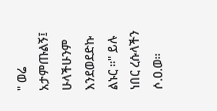" ወሬ አታምጡልኝ፤ ሁላችሁንም እንደወደድኩ ልኑር ።" ይሉ ነበር ረሱላችን ሶ.ዐ.ወ።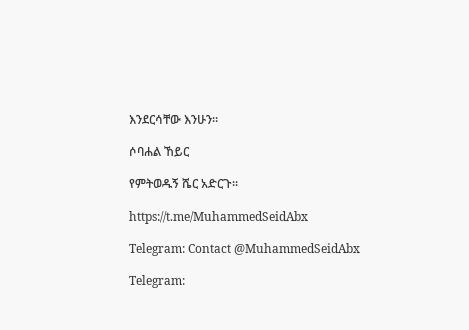እንደርሳቸው እንሁን።

ሶባሐል ኸይር

የምትወዱኝ ሼር አድርጉ።

https://t.me/MuhammedSeidAbx

Telegram: Contact @MuhammedSeidAbx

Telegram: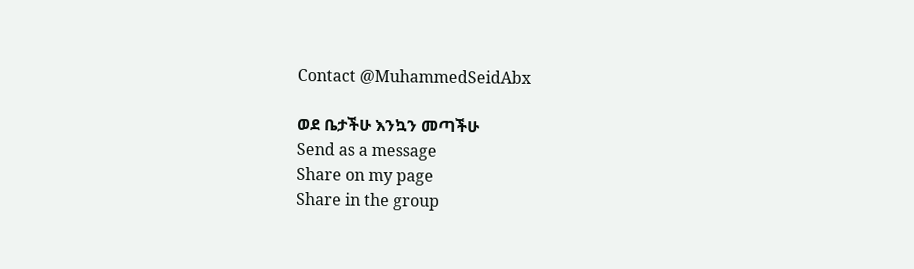Contact @MuhammedSeidAbx

ወደ ቤታችሁ እንኳን መጣችሁ
Send as a message
Share on my page
Share in the group